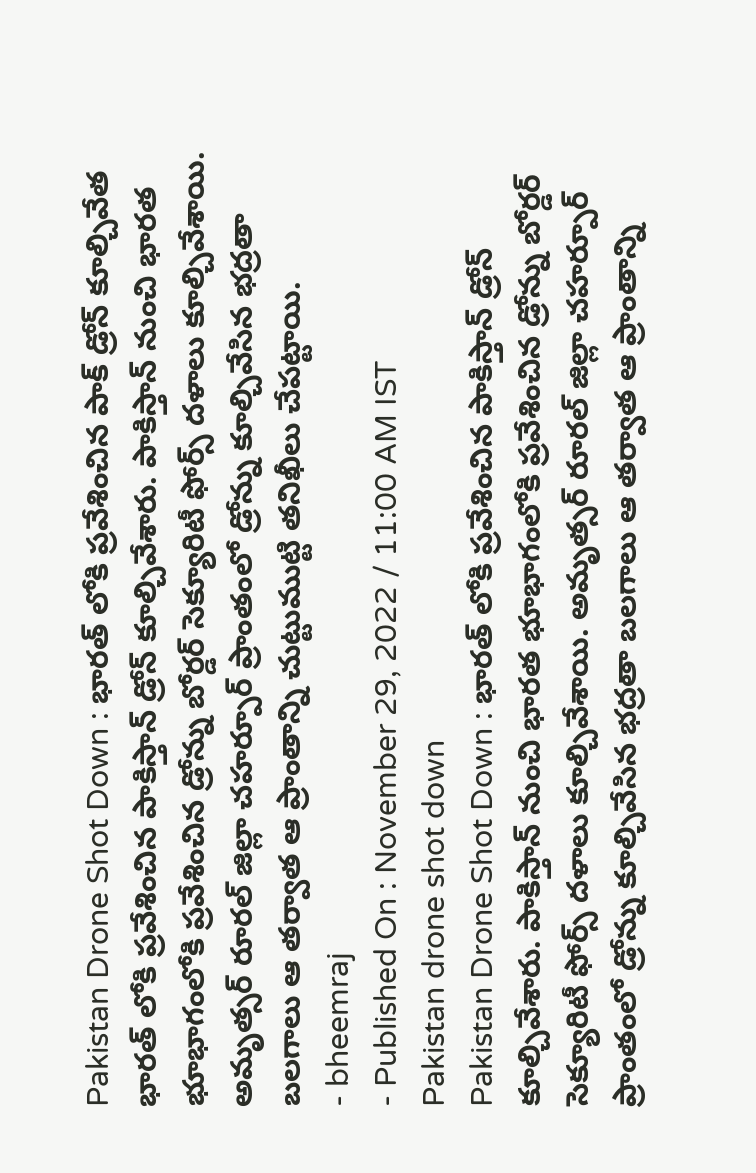Pakistan Drone Shot Down : భారత్ లోకి ప్రవేశించిన పాక్ డ్రోన్ కూల్చివేత
భారత్ లోకి ప్రవేశించిన పాకిస్తాన్ డ్రోన్ కూల్చివేశారు. పాకిస్తాన్ నుంచి భారత భూభాగంలోకి ప్రవేశించిన డ్రోన్ను బోర్డర్ సెక్యూరిటీ ఫోర్స్ దళాలు కూల్చివేశాయి. అమృత్సర్ రూరల్ జిల్లా చహర్పూర్ ప్రాంతంలో డ్రోన్ను కూల్చివేసిన భద్రతా బలగాలు ఆ తర్వాత ఆ ప్రాంతాన్ని చుట్టుముట్టి తనిఖీలు చేపట్టాయి.
- bheemraj
- Published On : November 29, 2022 / 11:00 AM IST
Pakistan drone shot down
Pakistan Drone Shot Down : భారత్ లోకి ప్రవేశించిన పాకిస్తాన్ డ్రోన్ కూల్చివేశారు. పాకిస్తాన్ నుంచి భారత భూభాగంలోకి ప్రవేశించిన డ్రోన్ను బోర్డర్ సెక్యూరిటీ ఫోర్స్ దళాలు కూల్చివేశాయి. అమృత్సర్ రూరల్ జిల్లా చహర్పూర్ ప్రాంతంలో డ్రోన్ను కూల్చివేసిన భద్రతా బలగాలు ఆ తర్వాత ఆ ప్రాంతాన్ని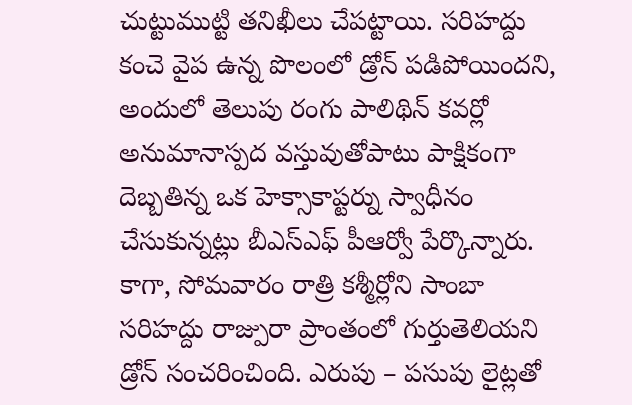చుట్టుముట్టి తనిఖీలు చేపట్టాయి. సరిహద్దు కంచె వైప ఉన్న పొలంలో డ్రోన్ పడిపోయిందని, అందులో తెలుపు రంగు పాలిథిన్ కవర్లో అనుమానాస్పద వస్తువుతోపాటు పాక్షికంగా దెబ్బతిన్న ఒక హెక్సాకాప్టర్ను స్వాధీనం చేసుకున్నట్లు బీఎస్ఎఫ్ పీఆర్వో పేర్కొన్నారు.
కాగా, సోమవారం రాత్రి కశ్మీర్లోని సాంబా సరిహద్దు రాజ్పురా ప్రాంతంలో గుర్తుతెలియని డ్రోన్ సంచరించింది. ఎరుపు – పసుపు లైట్లతో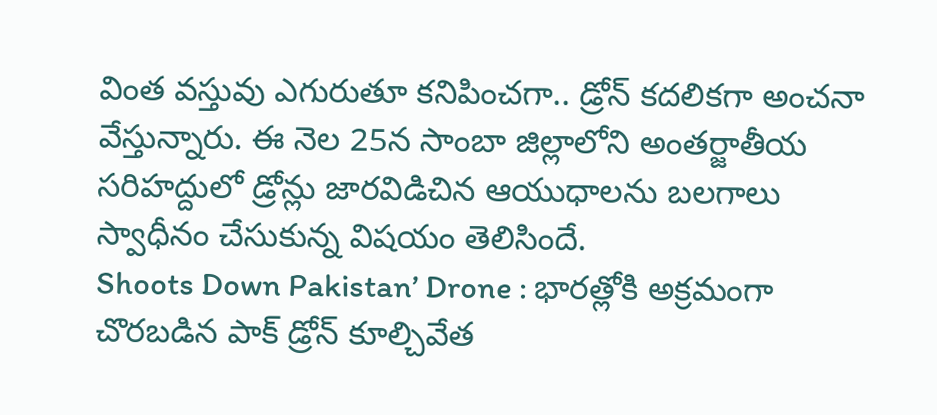వింత వస్తువు ఎగురుతూ కనిపించగా.. డ్రోన్ కదలికగా అంచనా వేస్తున్నారు. ఈ నెల 25న సాంబా జిల్లాలోని అంతర్జాతీయ సరిహద్దులో డ్రోన్లు జారవిడిచిన ఆయుధాలను బలగాలు స్వాధీనం చేసుకున్న విషయం తెలిసిందే.
Shoots Down Pakistan’ Drone : భారత్లోకి అక్రమంగా చొరబడిన పాక్ డ్రోన్ కూల్చివేత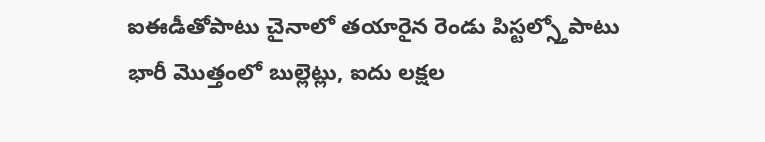ఐఈడీతోపాటు చైనాలో తయారైన రెండు పిస్టల్స్తోపాటు భారీ మొత్తంలో బుల్లెట్లు, ఐదు లక్షల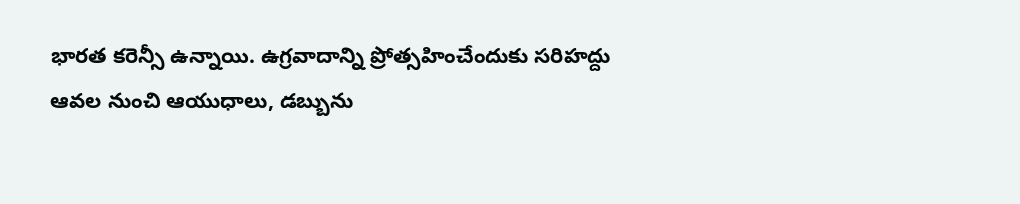భారత కరెన్సీ ఉన్నాయి. ఉగ్రవాదాన్ని ప్రోత్సహించేందుకు సరిహద్దు ఆవల నుంచి ఆయుధాలు, డబ్బును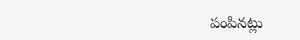పంపినట్లు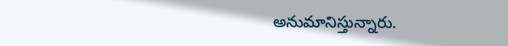అనుమానిస్తున్నారు.